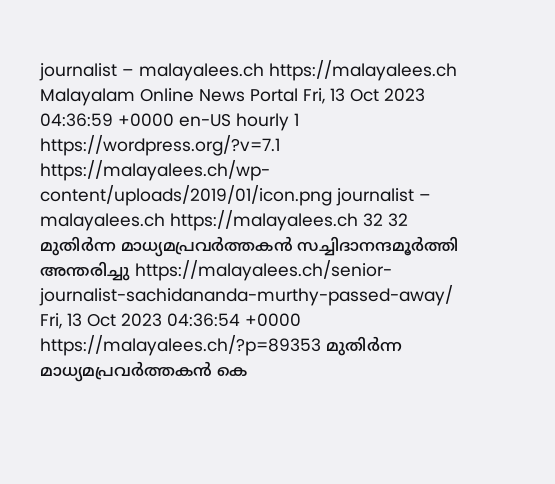journalist – malayalees.ch https://malayalees.ch Malayalam Online News Portal Fri, 13 Oct 2023 04:36:59 +0000 en-US hourly 1 https://wordpress.org/?v=7.1 https://malayalees.ch/wp-content/uploads/2019/01/icon.png journalist – malayalees.ch https://malayalees.ch 32 32 മുതിർന്ന മാധ്യമപ്രവർത്തകൻ സച്ചിദാനന്ദമൂർത്തി അന്തരിച്ചു https://malayalees.ch/senior-journalist-sachidananda-murthy-passed-away/ Fri, 13 Oct 2023 04:36:54 +0000 https://malayalees.ch/?p=89353 മുതിർന്ന മാധ്യമപ്രവർത്തകൻ കെ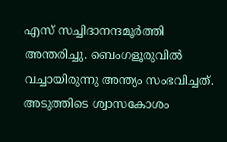എസ് സച്ചിദാനന്ദമൂർത്തി അന്തരിച്ചു. ബെംഗളൂരുവിൽ വച്ചായിരുന്നു അന്ത്യം സംഭവിച്ചത്. അടുത്തിടെ ശ്വാസകോശം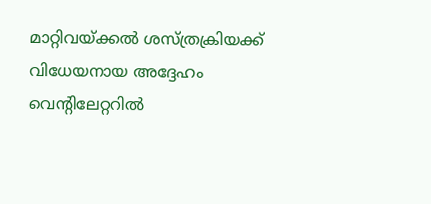മാറ്റിവയ്ക്കൽ ശസ്ത്രക്രിയക്ക് വിധേയനായ അദ്ദേഹം വെന്റിലേറ്ററിൽ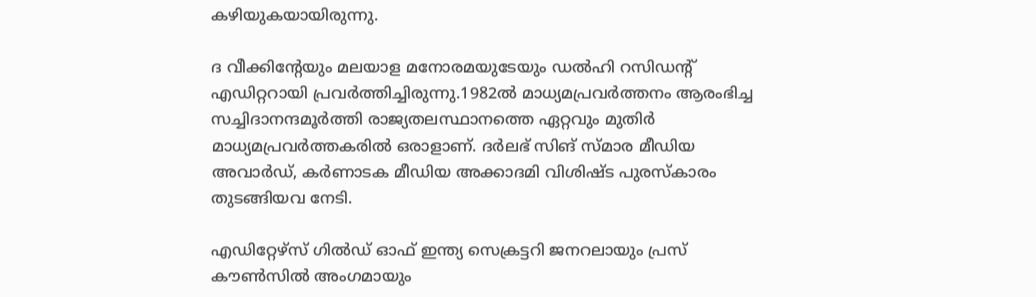കഴിയുകയായിരുന്നു.

ദ വീക്കിന്റേയും മലയാള മനോരമയുടേയും ഡൽഹി റസിഡന്റ് എഡിറ്ററായി പ്രവർത്തിച്ചിരുന്നു.1982ൽ മാധ്യമപ്രവർത്തനം ആരംഭിച്ച സച്ചിദാനന്ദമൂർത്തി രാജ്യതലസ്ഥാനത്തെ ഏറ്റവും മുതിർ മാധ്യമപ്രവർത്തകരിൽ ഒരാളാണ്. ദർലഭ് സിങ് സ്മാര മീഡിയ അവാർഡ്, കർണാടക മീഡിയ അക്കാദമി വിശിഷ്ട പുരസ്കാരം തുടങ്ങിയവ നേടി.

എഡിറ്റേഴ്സ് ഗിൽഡ് ഓഫ് ഇന്ത്യ സെക്രട്ടറി ജനറലായും പ്രസ് കൗൺസിൽ അംഗമായും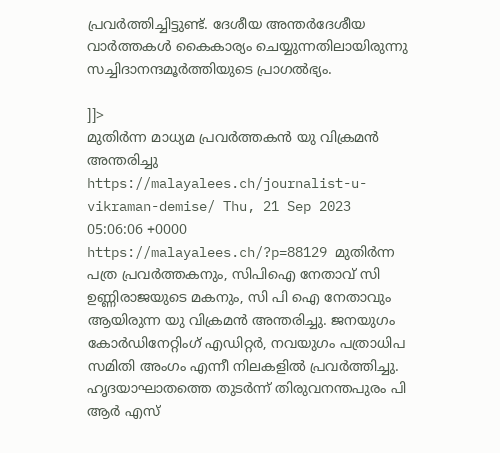പ്രവർത്തിച്ചിട്ടുണ്ട്. ദേശീയ അന്തർദേശീയ വാർത്തകൾ കൈകാര്യം ചെയ്യുന്നതിലായിരുന്നു സച്ചിദാനന്ദമൂർത്തിയുടെ പ്രാഗൽഭ്യം.

]]>
മുതിർന്ന മാധ്യമ പ്രവർത്തകൻ യു വിക്രമൻ അന്തരിച്ചു https://malayalees.ch/journalist-u-vikraman-demise/ Thu, 21 Sep 2023 05:06:06 +0000 https://malayalees.ch/?p=88129 മുതിർന്ന പത്ര പ്രവർത്തകനും, സിപിഐ നേതാവ് സി ഉണ്ണിരാജയുടെ മകനും, സി പി ഐ നേതാവും ആയിരുന്ന യു വിക്രമൻ അന്തരിച്ചു. ജനയുഗം കോർഡിനേറ്റിംഗ് എഡിറ്റർ, നവയുഗം പത്രാധിപ സമിതി അംഗം എന്നീ നിലകളിൽ പ്രവർത്തിച്ചു. ഹൃദയാഘാതത്തെ തുടർന്ന് തിരുവനന്തപുരം പി ആർ എസ്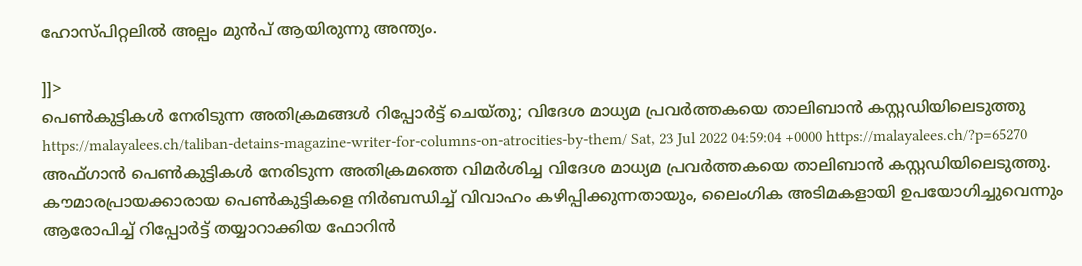ഹോസ്പിറ്റലിൽ അല്പം മുൻപ് ആയിരുന്നു അന്ത്യം.

]]>
പെൺകുട്ടികൾ നേരിടുന്ന അതിക്രമങ്ങൾ റിപ്പോർട്ട് ചെയ്തു; വിദേശ മാധ്യമ പ്രവർത്തകയെ താലിബാൻ കസ്റ്റഡിയിലെടുത്തു https://malayalees.ch/taliban-detains-magazine-writer-for-columns-on-atrocities-by-them/ Sat, 23 Jul 2022 04:59:04 +0000 https://malayalees.ch/?p=65270 അഫ്ഗാൻ പെൺകുട്ടികൾ നേരിടുന്ന അതിക്രമത്തെ വിമർശിച്ച വിദേശ മാധ്യമ പ്രവർത്തകയെ താലിബാൻ കസ്റ്റഡിയിലെടുത്തു. കൗമാരപ്രായക്കാരായ പെൺകുട്ടികളെ നിർബന്ധിച്ച് വിവാഹം കഴിപ്പിക്കുന്നതായും, ലൈംഗിക അടിമകളായി ഉപയോഗിച്ചുവെന്നും ആരോപിച്ച് റിപ്പോർട്ട് തയ്യാറാക്കിയ ഫോറിൻ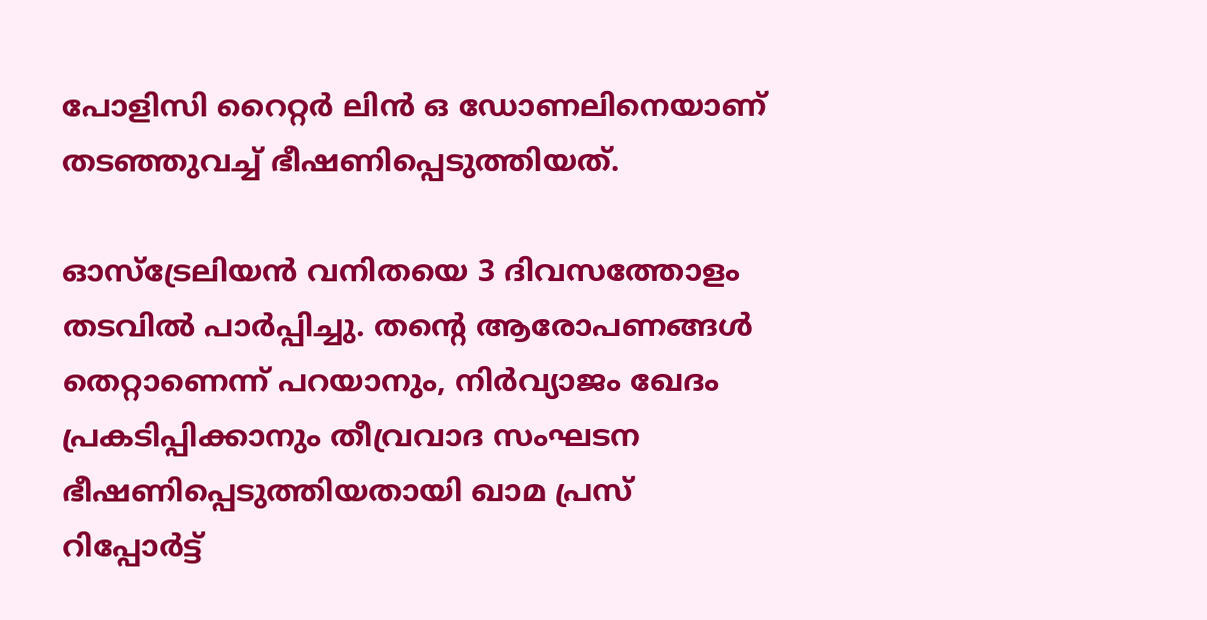പോളിസി റൈറ്റർ ലിൻ ഒ ഡോണലിനെയാണ് തടഞ്ഞുവച്ച് ഭീഷണിപ്പെടുത്തിയത്.

ഓസ്‌ട്രേലിയൻ വനിതയെ 3 ദിവസത്തോളം തടവിൽ പാർപ്പിച്ചു. തൻ്റെ ആരോപണങ്ങൾ തെറ്റാണെന്ന് പറയാനും, നിർവ്യാജം ഖേദം പ്രകടിപ്പിക്കാനും തീവ്രവാദ സംഘടന ഭീഷണിപ്പെടുത്തിയതായി ഖാമ പ്രസ് റിപ്പോർട്ട്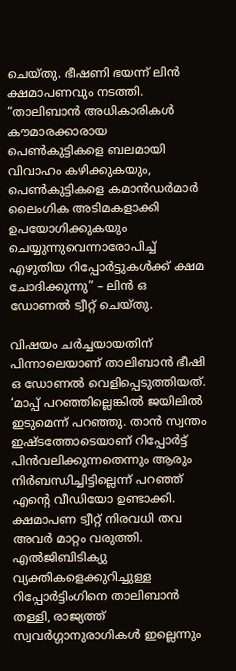ചെയ്തു. ഭീഷണി ഭയന്ന് ലിൻ ക്ഷമാപണവും നടത്തി. “താലിബാൻ അധികാരികൾ കൗമാരക്കാരായ പെൺകുട്ടികളെ ബലമായി വിവാഹം കഴിക്കുകയും, പെൺകുട്ടികളെ കമാൻഡർമാർ ലൈംഗിക അടിമകളാക്കി ഉപയോഗിക്കുകയും ചെയ്യുന്നുവെന്നാരോപിച്ച് എഴുതിയ റിപ്പോർട്ടുകൾക്ക് ക്ഷമ ചോദിക്കുന്നു” – ലിൻ ഒ ഡോണൽ ട്വീറ്റ് ചെയ്തു.

വിഷയം ചർച്ചയായതിന് പിന്നാലെയാണ് താലിബാൻ ഭീഷി ഒ ഡോണൽ വെളിപ്പെടുത്തിയത്. ‘മാപ്പ് പറഞ്ഞില്ലെങ്കിൽ ജയിലിൽ ഇടുമെന്ന് പറഞ്ഞു. താൻ സ്വന്തം ഇഷ്ടത്തോടെയാണ് റിപ്പോർട്ട് പിൻവലിക്കുന്നതെന്നും ആരും നിർബന്ധിച്ചിട്ടില്ലെന്ന് പറഞ്ഞ് എന്റെ വീഡിയോ ഉണ്ടാക്കി. ക്ഷമാപണ ട്വീറ്റ് നിരവധി തവ അവർ മാറ്റം വരുത്തി. എൽജിബിടിക്യു വ്യക്തികളെക്കുറിച്ചുള്ള റിപ്പോർട്ടിംഗിനെ താലിബാൻ തള്ളി, രാജ്യത്ത് സ്വവർഗ്ഗാനുരാഗികൾ ഇല്ലെന്നും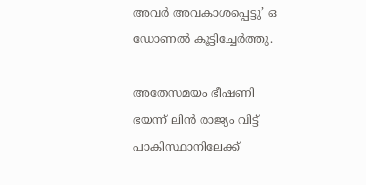അവർ അവകാശപ്പെട്ടു’ ഒ ഡോണൽ കൂട്ടിച്ചേർത്തു.

അതേസമയം ഭീഷണി ഭയന്ന് ലിൻ രാജ്യം വിട്ട് പാകിസ്ഥാനിലേക്ക്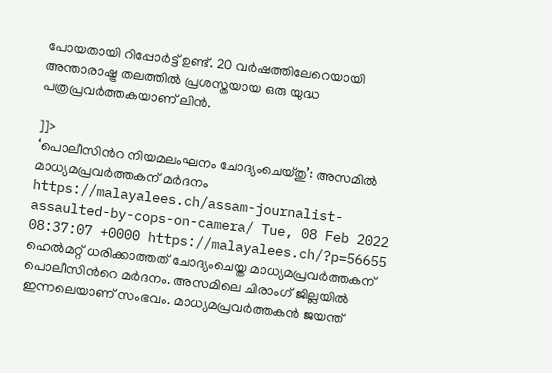പോയതായി റിപ്പോർട്ട് ഉണ്ട്. 20 വർഷത്തിലേറെയായി അന്താരാഷ്ട്ര തലത്തിൽ പ്രശസ്തയായ ഒരു യുദ്ധ പത്രപ്രവർത്തകയാണ് ലിൻ.

]]>
‘പൊലീസിന്‍റ നിയമലംഘനം ചോദ്യംചെയ്തു’: അസമില്‍ മാധ്യമപ്രവര്‍ത്തകന് മര്‍ദനം https://malayalees.ch/assam-journalist-assaulted-by-cops-on-camera/ Tue, 08 Feb 2022 08:37:07 +0000 https://malayalees.ch/?p=56655 ഹെൽമറ്റ് ധരിക്കാത്തത് ചോദ്യംചെയ്ത മാധ്യമപ്രവർത്തകന് പൊലീസിന്‍റെ മര്‍ദനം. അസമിലെ ചിരാംഗ് ജില്ലയിൽ ഇന്നലെയാണ് സംഭവം. മാധ്യമപ്രവര്‍ത്തകന്‍ ജയന്ത്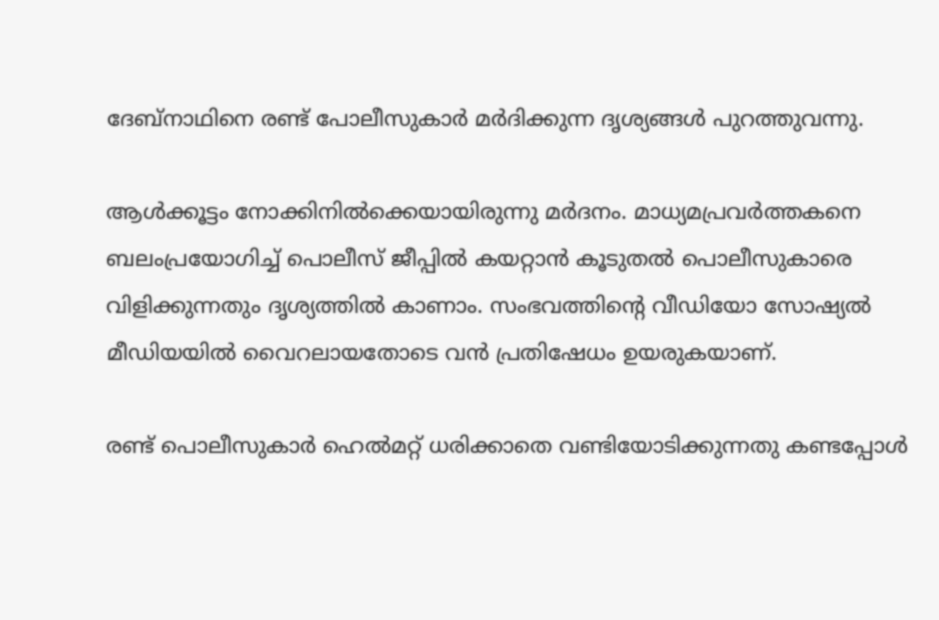ദേബ്‌നാഥിനെ രണ്ട് പോലീസുകാർ മർദിക്കുന്ന ദൃശ്യങ്ങള്‍ പുറത്തുവന്നു.

ആള്‍ക്കൂട്ടം നോക്കിനില്‍ക്കെയായിരുന്നു മര്‍ദനം. മാധ്യമപ്രവര്‍ത്തകനെ ബലംപ്രയോഗിച്ച് പൊലീസ് ജീപ്പില്‍ കയറ്റാന്‍ കൂടുതല്‍ പൊലീസുകാരെ വിളിക്കുന്നതും ദൃശ്യത്തില്‍ കാണാം. സംഭവത്തിന്‍റെ വീഡിയോ സോഷ്യൽ മീഡിയയിൽ വൈറലായതോടെ വൻ പ്രതിഷേധം ഉയരുകയാണ്.

രണ്ട് പൊലീസുകാര്‍ ഹെൽമറ്റ് ധരിക്കാതെ വണ്ടിയോടിക്കുന്നതു കണ്ടപ്പോള്‍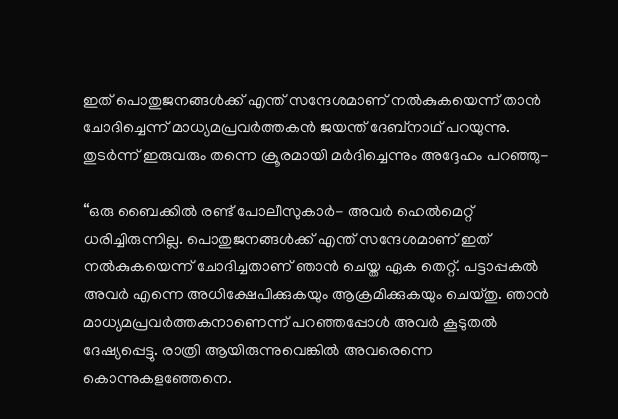ഇത് പൊതുജനങ്ങൾക്ക് എന്ത് സന്ദേശമാണ് നൽകുകയെന്ന് താന്‍ ചോദിച്ചെന്ന് മാധ്യമപ്രവര്‍ത്തകന്‍ ജയന്ത് ദേബ്‌നാഥ് പറയുന്നു. തുടര്‍ന്ന് ഇരുവരും തന്നെ ക്രൂരമായി മര്‍ദിച്ചെന്നും അദ്ദേഹം പറഞ്ഞു-

“ഒരു ബൈക്കിൽ രണ്ട് പോലീസുകാർ- അവര്‍ ഹെൽമെറ്റ് ധരിച്ചിരുന്നില്ല. പൊതുജനങ്ങൾക്ക് എന്ത് സന്ദേശമാണ് ഇത് നൽകുകയെന്ന് ചോദിച്ചതാണ് ഞാന്‍ ചെയ്ത ഏക തെറ്റ്. പട്ടാപ്പകൽ അവർ എന്നെ അധിക്ഷേപിക്കുകയും ആക്രമിക്കുകയും ചെയ്തു. ഞാന്‍ മാധ്യമപ്രവര്‍ത്തകനാണെന്ന് പറഞ്ഞപ്പോള്‍ അവര്‍ കൂടുതല്‍ ദേഷ്യപ്പെട്ടു. രാത്രി ആയിരുന്നുവെങ്കില്‍ അവരെന്നെ കൊന്നുകളഞ്ഞേനെ.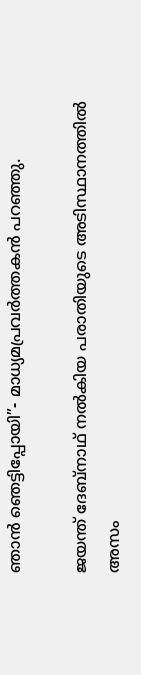ഞാന്‍ ഞെട്ടിപ്പോയി”- മാധ്യമപ്രവര്‍ത്തകന്‍ പറഞ്ഞു.

ജയന്ത് ദേബ്‌നാഥ് നല്‍കിയ പരാതിയുടെ അടിസ്ഥാനത്തില്‍ അസം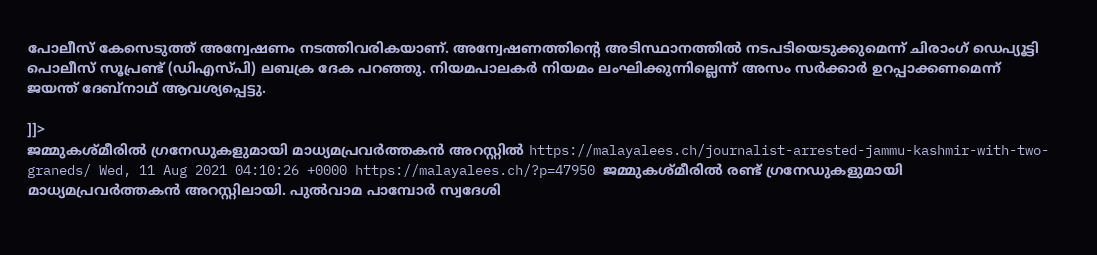പോലീസ് കേസെടുത്ത് അന്വേഷണം നടത്തിവരികയാണ്. അന്വേഷണത്തിന്‍റെ അടിസ്ഥാനത്തില്‍ നടപടിയെടുക്കുമെന്ന് ചിരാംഗ് ഡെപ്യൂട്ടി പൊലീസ് സൂപ്രണ്ട് (ഡിഎസ്പി) ലബക്ര ദേക പറഞ്ഞു. നിയമപാലകര്‍ നിയമം ലംഘിക്കുന്നില്ലെന്ന് അസം സര്‍ക്കാര്‍ ഉറപ്പാക്കണമെന്ന് ജയന്ത് ദേബ്‌നാഥ് ആവശ്യപ്പെട്ടു.

]]>
ജമ്മുകശ്മീരില്‍ ഗ്രനേഡുകളുമായി മാധ്യമപ്രവര്‍ത്തകന്‍ അറസ്റ്റില്‍ https://malayalees.ch/journalist-arrested-jammu-kashmir-with-two-graneds/ Wed, 11 Aug 2021 04:10:26 +0000 https://malayalees.ch/?p=47950 ജമ്മുകശ്മീരില്‍ രണ്ട് ഗ്രനേഡുകളുമായി മാധ്യമപ്രവര്‍ത്തകന്‍ അറസ്റ്റിലായി. പുല്‍വാമ പാമ്പോര്‍ സ്വദേശി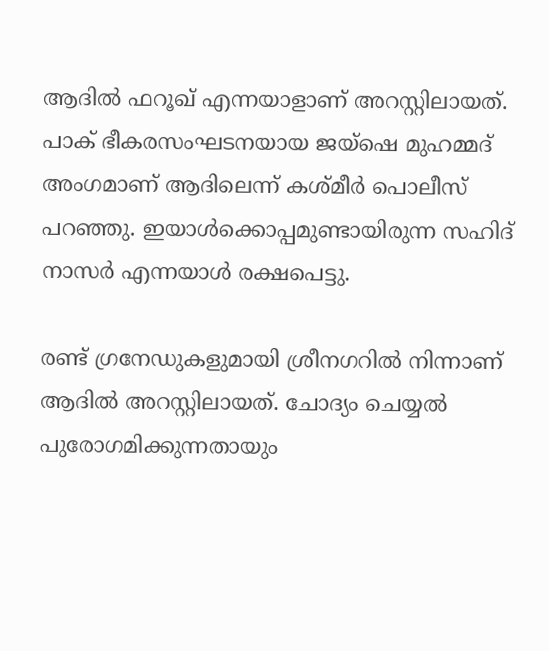ആദില്‍ ഫറൂഖ് എന്നയാളാണ് അറസ്റ്റിലായത്. പാക് ഭീകരസംഘടനയായ ജയ്‌ഷെ മുഹമ്മദ് അംഗമാണ് ആദിലെന്ന് കശ്മീര്‍ പൊലീസ് പറഞ്ഞു. ഇയാള്‍ക്കൊപ്പമുണ്ടായിരുന്ന സഹിദ് നാസര്‍ എന്നയാള്‍ രക്ഷപെട്ടു.

രണ്ട് ഗ്രനേഡുകളുമായി ശ്രീനഗറില്‍ നിന്നാണ് ആദില്‍ അറസ്റ്റിലായത്. ചോദ്യം ചെയ്യല്‍ പുരോഗമിക്കുന്നതായും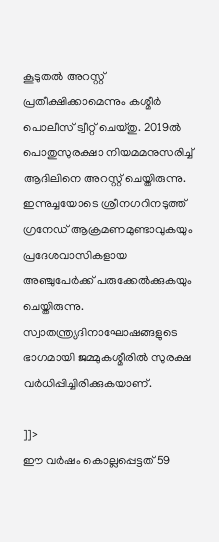കൂടുതല്‍ അറസ്റ്റ് പ്രതീക്ഷിക്കാമെന്നും കശ്മീര്‍ പൊലീസ് ട്വീറ്റ് ചെയ്തു. 2019ല്‍ പൊതുസുരക്ഷാ നിയമമനുസരിച്ച് ആദിലിനെ അറസ്റ്റ് ചെയ്തിരുന്നു.
ഇന്നുച്ചയോടെ ശ്രീനഗറിനടുത്ത് ഗ്രനേഡ് ആക്രമണമുണ്ടാവുകയും പ്രദേശവാസികളായ അഞ്ചുപേര്‍ക്ക് പരുക്കേല്‍ക്കുകയും ചെയ്തിരുന്നു. സ്വാതന്ത്ര്യദിനാഘോഷങ്ങളുടെ ഭാഗമായി ജമ്മുകശ്മീരില്‍ സുരക്ഷ വര്‍ധിപ്പിച്ചിരിക്കുകയാണ്.

]]>
ഈ വർഷം കൊല്ലപ്പെട്ടത് 59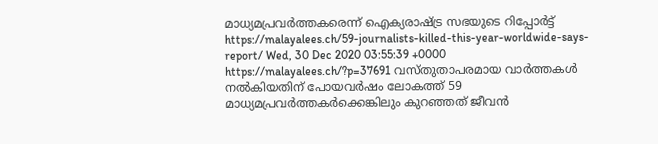മാധ്യമപ്രവർത്തകരെന്ന് ഐക്യരാഷ്ട്ര സഭയുടെ റിപ്പോർട്ട് https://malayalees.ch/59-journalists-killed-this-year-worldwide-says-report/ Wed, 30 Dec 2020 03:55:39 +0000 https://malayalees.ch/?p=37691 വസ്തുതാപരമായ വാർത്തകൾ നൽകിയതിന് പോയവർഷം ലോകത്ത് 59 മാധ്യമപ്രവർത്തകർക്കെങ്കിലും കുറഞ്ഞത് ജീവൻ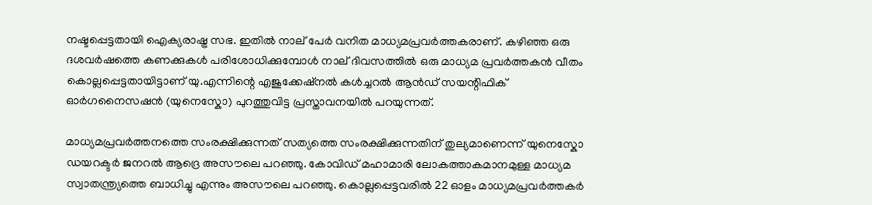നഷ്ടപ്പെട്ടതായി ഐക്യരാഷ്ട്ര സഭ. ഇതിൽ നാല് പേർ വനിത മാധ്യമപ്രവർത്തകരാണ്. കഴിഞ്ഞ ഒരു ദശവർഷത്തെ കണക്കുകൾ പരിശോധിക്കുമ്പോൾ നാല് ദിവസത്തിൽ ഒരു മാധ്യമ പ്രവർത്തകൻ വീതം കൊല്ലപ്പെട്ടതായിട്ടാണ് യു.എന്നിന്റെ എജുക്കേഷ്നൽ കൾച്ചറൽ ആൻഡ് സയന്റിഫിക് ഓർഗനൈസഷൻ (യുനെസ്കോ) പുറത്തുവിട്ട പ്രസ്താവനയിൽ പറയുന്നത്.

മാധ്യമപ്രവർത്തനത്തെ സംരക്ഷിക്കുന്നത് സത്യത്തെ സംരക്ഷിക്കുന്നതിന് തുല്യമാണെന്ന് യുനെസ്കോ ഡയറക്ടർ ജനറൽ ആദ്രെ അസൗലെ പറഞ്ഞു. കോവിഡ് മഹാമാരി ലോകത്താകമാനമുള്ള മാധ്യമ സ്വാതന്ത്ര്യത്തെ ബാധിച്ചു എന്നും അസൗലെ പറഞ്ഞു. കൊല്ലപ്പെട്ടവരിൽ 22 ഓളം മാധ്യമപ്രവർത്തകർ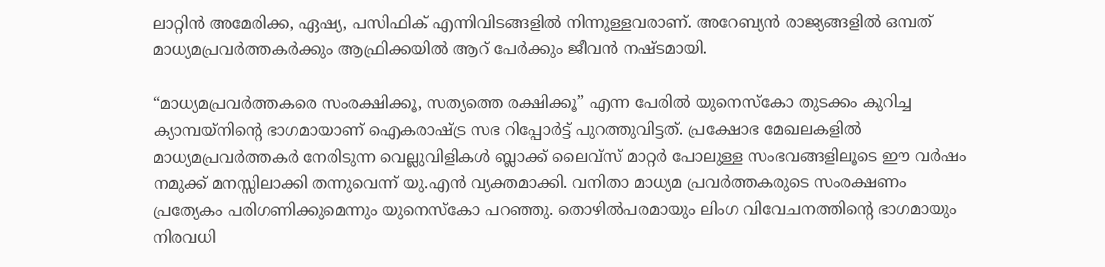ലാറ്റിൻ അമേരിക്ക, ഏഷ്യ, പസിഫിക് എന്നിവിടങ്ങളിൽ നിന്നുള്ളവരാണ്. അറേബ്യൻ രാജ്യങ്ങളിൽ ഒമ്പത് മാധ്യമപ്രവർത്തകർക്കും ആഫ്രിക്കയിൽ ആറ് പേർക്കും ജീവൻ നഷ്ടമായി.

“മാധ്യമപ്രവർത്തകരെ സംരക്ഷിക്കൂ, സത്യത്തെ രക്ഷിക്കൂ” എന്ന പേരിൽ യുനെസ്കോ തുടക്കം കുറിച്ച ക്യാമ്പയ്‌നിന്റെ ഭാഗമായാണ് ഐകരാഷ്ട്ര സഭ റിപ്പോർട്ട് പുറത്തുവിട്ടത്. പ്രക്ഷോഭ മേഖലകളിൽ മാധ്യമപ്രവർത്തകർ നേരിടുന്ന വെല്ലുവിളികൾ ബ്ലാക്ക് ലൈവ്സ് മാറ്റർ പോലുള്ള സംഭവങ്ങളിലൂടെ ഈ വർഷം നമുക്ക് മനസ്സിലാക്കി തന്നുവെന്ന് യു.എൻ വ്യക്തമാക്കി. വനിതാ മാധ്യമ പ്രവർത്തകരുടെ സംരക്ഷണം പ്രത്യേകം പരിഗണിക്കുമെന്നും യുനെസ്കോ പറഞ്ഞു. തൊഴിൽപരമായും ലിംഗ വിവേചനത്തിന്റെ ഭാഗമായും നിരവധി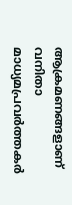ആക്രമണങ്ങളാണ് വനിതാ മാധ്യമപ്രവർത്തകർ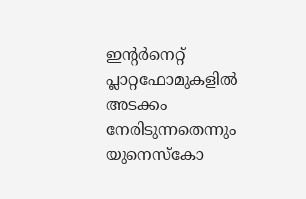ഇന്റർനെറ്റ് പ്ലാറ്റഫോമുകളിൽ അടക്കം നേരിടുന്നതെന്നും യുനെസ്കോ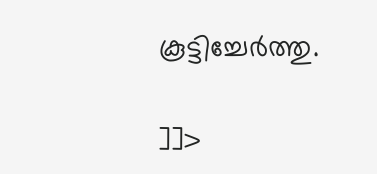കൂട്ടിച്ചേർത്തു.

]]>